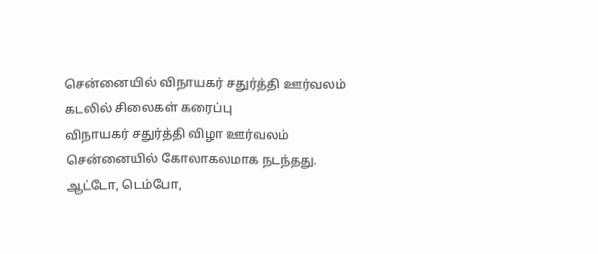சென்னையில் விநாயகர் சதுர்த்தி ஊர்வலம் கடலில் சிலைகள் கரைப்பு
விநாயகர் சதுர்த்தி விழா ஊர்வலம் சென்னையில் கோலாகலமாக நடந்தது. ஆட்டோ, டெம்போ,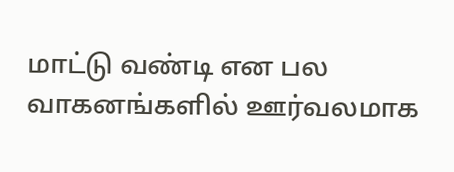மாட்டு வண்டி என பல வாகனங்களில் ஊர்வலமாக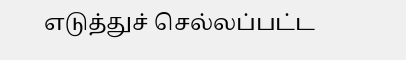எடுத்துச் செல்லப்பட்ட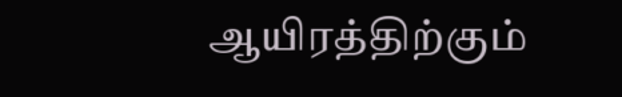ஆயிரத்திற்கும்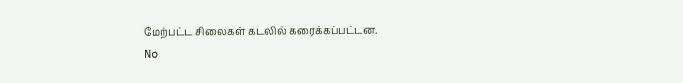மேற்பட்ட சிலைகள் கடலில் கரைக்கப்பட்டன.
No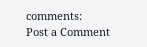comments:
Post a Comment